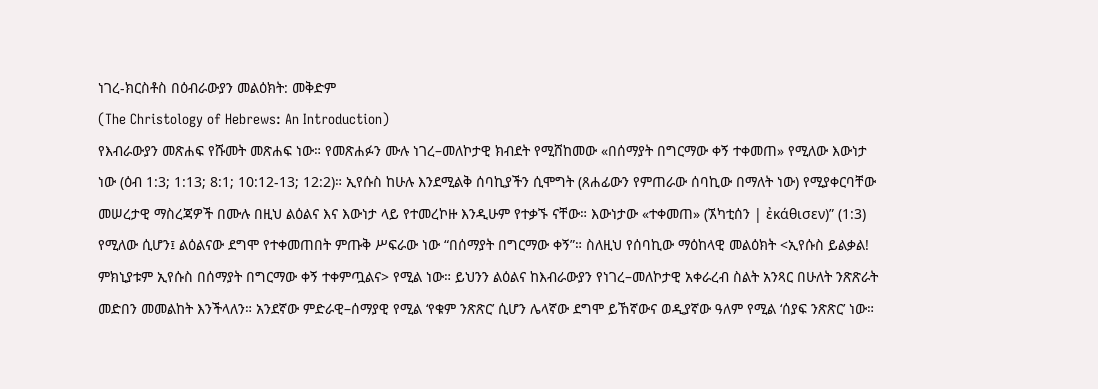ነገረ-ክርስቶስ በዕብራውያን መልዕክት: መቅድም
(The Christology of Hebrews: An Introduction)
የእብራውያን መጽሐፍ የሹመት መጽሐፍ ነው። የመጽሐፉን ሙሉ ነገረ–መለኮታዊ ክብደት የሚሸከመው «በሰማያት በግርማው ቀኝ ተቀመጠ» የሚለው እውነታ ነው (ዕብ 1:3; 1:13; 8:1; 10:12-13; 12:2)። ኢየሱስ ከሁሉ እንደሚልቅ ሰባኪያችን ሲሞግት (ጸሐፊውን የምጠራው ሰባኪው በማለት ነው) የሚያቀርባቸው መሠረታዊ ማስረጃዎች በሙሉ በዚህ ልዕልና እና እውነታ ላይ የተመረኮዙ እንዲሁም የተቃኙ ናቸው። እውነታው «ተቀመጠ» (ኧካቲሰን | ἐκάθισεν)” (1:3) የሚለው ሲሆን፤ ልዕልናው ደግሞ የተቀመጠበት ምጡቅ ሥፍራው ነው “በሰማያት በግርማው ቀኝ”። ስለዚህ የሰባኪው ማዕከላዊ መልዕክት <ኢየሱስ ይልቃል! ምክኒያቱም ኢየሱስ በሰማያት በግርማው ቀኝ ተቀምጧልና> የሚል ነው። ይህንን ልዕልና ከእብራውያን የነገረ–መለኮታዊ አቀራረብ ስልት አንጻር በሁለት ንጽጽራት መድበን መመልከት እንችላለን። አንደኛው ምድራዊ–ሰማያዊ የሚል ‘የቁም ንጽጽር’ ሲሆን ሌላኛው ደግሞ ይኸኛውና ወዲያኛው ዓለም የሚል ‘ሰያፍ ንጽጽር’ ነው።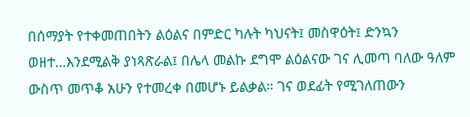በሰማያት የተቀመጠበትን ልዕልና በምድር ካሉት ካህናት፤ መስዋዕት፤ ድንኳን ወዘተ…እንደሚልቅ ያነጻጽራል፤ በሌላ መልኩ ደግሞ ልዕልናው ገና ሊመጣ ባለው ዓለም ውስጥ መጥቆ አሁን የተመረቀ በመሆኑ ይልቃል። ገና ወደፊት የሚገለጠውን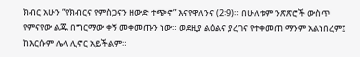ክብር አሁን “የክብርና የምስጋናን ዘውድ ተጭኖ” እናየዋለንና (2፡9)። በሁለቱም ንጽጽሮች ውስጥ የምናየው ልጁ በግርማው ቀኝ መቀመጡን ነው። ወደዚያ ልዕልና ያረገና የተቀመጠ ማንም አልነበረም፤ ከእርሱም ሌላ ሊኖር አይችልም።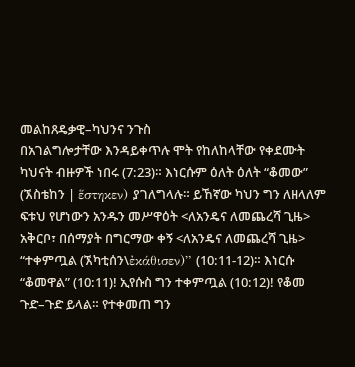መልከጸዴቃዊ–ካህንና ንጉስ
በአገልግሎታቸው እንዳይቀጥሉ ሞት የከለከላቸው የቀደሙት ካህናት ብዙዎች ነበሩ (7:23)። እነርሱም ዕለት ዕለት “ቆመው” (ኧስቴከን | ἕστηκεν) ያገለግላሉ። ይኸኛው ካህን ግን ለዘላለም ፍቱህ የሆነውን አንዱን መሥዋዕት <ለአንዴና ለመጨረሻ ጊዜ> አቅርቦ፣ በሰማያት በግርማው ቀኝ <ለአንዴና ለመጨረሻ ጊዜ> “ተቀምጧል (ኧካቲሰን\ἐκάθισεν)” (10:11-12)። እነርሱ “ቆመዋል” (10:11)! ኢየሱስ ግን ተቀምጧል (10:12)! የቆመ ጉድ–ጉድ ይላል። የተቀመጠ ግን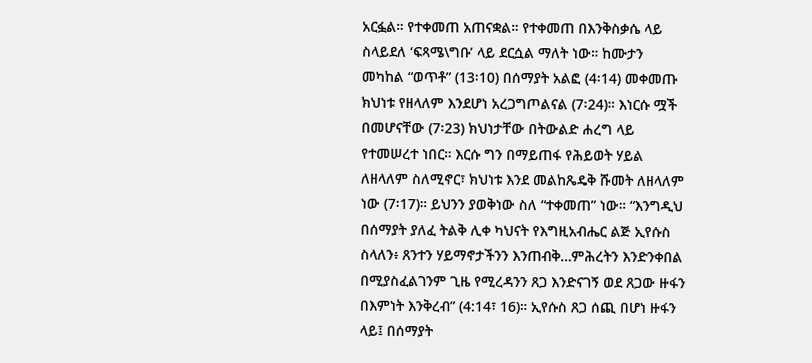አርፏል። የተቀመጠ አጠናቋል። የተቀመጠ በእንቅስቃሴ ላይ ስላይደለ ‘ፍጻሜ\ግቡ’ ላይ ደርሷል ማለት ነው። ከሙታን መካከል “ወጥቶ” (13፡10) በሰማያት አልፎ (4፡14) መቀመጡ ክህነቱ የዘላለም እንደሆነ አረጋግጦልናል (7፡24)። እነርሱ ሟች በመሆናቸው (7፡23) ክህነታቸው በትውልድ ሐረግ ላይ የተመሠረተ ነበር። እርሱ ግን በማይጠፋ የሕይወት ሃይል ለዘላለም ስለሚኖር፣ ክህነቱ እንደ መልከጼዴቅ ሹመት ለዘላለም ነው (7፡17)። ይህንን ያወቅነው ስለ “ተቀመጠ” ነው። “እንግዲህ በሰማያት ያለፈ ትልቅ ሊቀ ካህናት የእግዚአብሔር ልጅ ኢየሱስ ስላለን፥ ጸንተን ሃይማኖታችንን እንጠብቅ…ምሕረትን እንድንቀበል በሚያስፈልገንም ጊዜ የሚረዳንን ጸጋ እንድናገኝ ወደ ጸጋው ዙፋን በእምነት እንቅረብ” (4:14፣ 16)። ኢየሱስ ጸጋ ሰጪ በሆነ ዙፋን ላይ፤ በሰማያት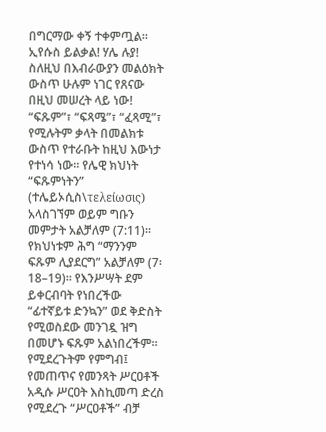በግርማው ቀኝ ተቀምጧል። ኢየሱስ ይልቃል! ሃሌ ሉያ!
ስለዚህ በእብራውያን መልዕክት ውስጥ ሁሉም ነገር የጸናው በዚህ መሠረት ላይ ነው! “ፍጹም”፣ “ፍጻሜ”፣ “ፈጻሚ”፣ የሚሉትም ቃላት በመልክቱ ውስጥ የተራቡት ከዚህ እውነታ የተነሳ ነው። የሌዊ ክህነት “ፍጹምነትን” (ተሌይኦሲስ\τελείωσις) አላስገኘም ወይም ግቡን መምታት አልቻለም (7:11)። የክህነቱም ሕግ “ማንንም ፍጹም ሊያደርግ” አልቻለም (7፡18–19)። የእንሥሣት ደም ይቀርብባት የነበረችው “ፊተኛይቱ ድንኳን” ወደ ቅድስት የሚወስደው መንገዷ ዝግ በመሆኑ ፍጹም አልነበረችም። የሚደረጉትም የምግብ፤ የመጠጥና የመንጻት ሥርዐቶች አዲሱ ሥርዐት እስኪመጣ ድረስ የሚደረጉ “ሥርዐቶች” ብቻ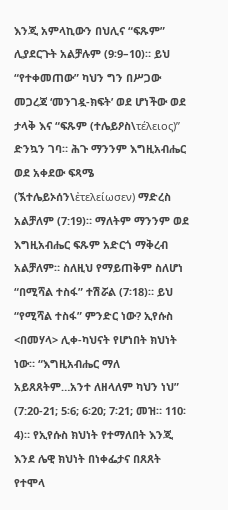እንጂ አምላኪውን በህሊና “ፍጹም” ሊያደርጉት አልቻሉም (9፡9–10)። ይህ “የተቀመጠው” ካህን ግን በሥጋው መጋረጃ ‘መንገዷ-ክፍት’ ወደ ሆነችው ወደ ታላቅ እና “ፍጹም (ተሌይዖስ\τέλειος)” ድንኳን ገባ። ሕጉ ማንንም እግዚአብሔር ወደ አቀደው ፍጻሜ (ኧተሌይኦሰን\ἐτελείωσεν) ማድረስ አልቻለም (7:19)። ማለትም ማንንም ወደ እግዚአብሔር ፍጹም አድርጎ ማቅረብ አልቻለም። ስለዚህ የማይጠቅም ስለሆነ “በሚሻል ተስፋ” ተሽሯል (7፡18)። ይህ “የሚሻል ተስፋ” ምንድር ነው? ኢየሱስ <በመሃላ> ሊቀ-ካህናት የሆነበት ክህነት ነው። “እግዚአብሔር ማለ አይጸጸትም…አንተ ለዘላለም ካህን ነህ” (7:20-21; 5፡6; 6፡20; 7፡21; መዝ። 110፡4)። የኢየሱስ ክህነት የተማለበት እንጂ እንደ ሌዊ ክህነት በነቀፌታና በጸጸት የተሞላ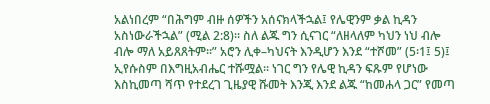አልነበረም “በሕግም ብዙ ሰዎችን አሰናክላችኋል፤ የሌዊንም ቃል ኪዳን አስነውራችኋል” (ሚል 2:8)። ስለ ልጁ ግን ሲናገር “ለዘላለም ካህን ነህ ብሎ ብሎ ማለ አይጸጸትም።” አሮን ሊቀ–ካህናት እንዲሆን እንደ “ተሾመ” (5፡1፤ 5)፤ ኢየሱስም በእግዚአብሔር ተሹሟል። ነገር ግን የሌዊ ኪዳን ፍጹም የሆነው እስኪመጣ ሻጥ የተደረገ ጊዜያዊ ሹመት እንጂ እንደ ልጁ “ከመሐላ ጋር” የመጣ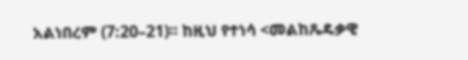አልነበረም (7:20–21)። ከዚህ የተነሳ <መልከጼዴቃዊ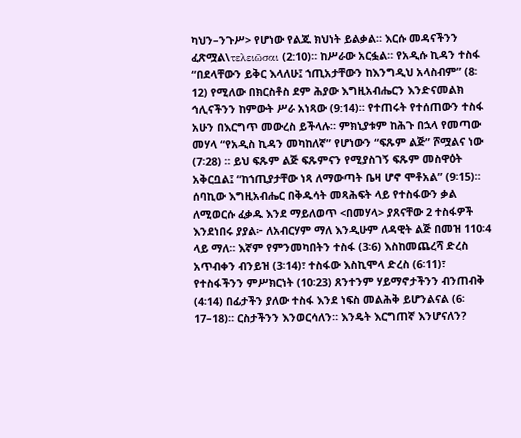ካህን–ንጉሥ> የሆነው የልጁ ክህነት ይልቃል። እርሱ መዳናችንን ፈጽሟል\τελειῶσαι (2:10)። ከሥራው አርፏል። የአዲሱ ኪዳን ተስፋ “በደላቸውን ይቅር እላለሁ፤ ኀጢአታቸውን ከእንግዲህ አላስብም” (8፡12) የሚለው በክርስቶስ ደም ሕያው እግዚአብሔርን እንድናመልክ ኅሊናችንን ከምውት ሥራ አነጻው (9:14)። የተጠሩት የተሰጠውን ተስፋ አሁን በእርግጥ መውረስ ይችላሉ። ምክኒያቱም ከሕጉ በኋላ የመጣው መሃላ “የአዲስ ኪዳን መካከለኛ” የሆነውን “ፍጹም ልጅ” ሾሟልና ነው (7፡28) ። ይህ ፍጹም ልጅ ፍጹምናን የሚያስገኝ ፍጹም መስዋዕት አቅርቧል፤ “ከኀጢያታቸው ነጻ ለማውጣት ቤዛ ሆኖ ሞቶአል” (9፡15)። ሰባኪው እግዚአብሔር በቅዱሳት መጻሕፍት ላይ የተስፋውን ቃል ለሚወርሱ ፈቃዱ እንደ ማይለወጥ <በመሃላ> ያጸናቸው 2 ተስፋዎች እንደነበሩ ያያል፦ ለአብርሃም ማለ እንዲሁም ለዳዊት ልጅ በመዝ 110፡4 ላይ ማለ። እኛም የምንመካበትን ተስፋ (3፡6) እስከመጨረሻ ድረስ አጥብቀን ብንይዝ (3፡14)፣ ተስፋው እስኪሞላ ድረስ (6፡11)፣ የተስፋችንን ምሥክርነት (10፡23) ጸንተንም ሃይማኖታችንን ብንጠብቅ (4፡14) በፊታችን ያለው ተስፋ እንደ ነፍስ መልሕቅ ይሆንልናል (6፡17–18)። ርስታችንን እንወርሳለን። እንዴት እርግጠኛ እንሆናለን?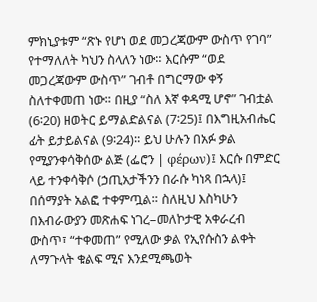ምክኒያቱም “ጽኑ የሆነ ወደ መጋረጃውም ውስጥ የገባ” የተማለለት ካህን ስላለን ነው። እርሱም “ወደ መጋረጃውም ውስጥ” ገብቶ በግርማው ቀኝ ስለተቀመጠ ነው። በዚያ “ስለ እኛ ቀዳሚ ሆኖ” ገብቷል (6፡20) ዘወትር ይማልድልናል (7፡25)፤ በእግዚአብሔር ፊት ይታይልናል (9፡24)። ይህ ሁሉን በአፉ ቃል የሚያንቀሳቅሰው ልጅ (ፌሮን | φέρων)፤ እርሱ በምድር ላይ ተንቀሳቅሶ (ኃጢአታችንን በራሱ ካነጻ በኋላ)፤ በሰማያት አልፎ ተቀምጧል። ስለዚህ እስካሁን በእብራውያን መጽሐፍ ነገረ–መለኮታዊ አቀራረብ ውስጥ፣ “ተቀመጠ” የሚለው ቃል የኢየሱስን ልቀት ለማጉላት ቁልፍ ሚና እንደሚጫወት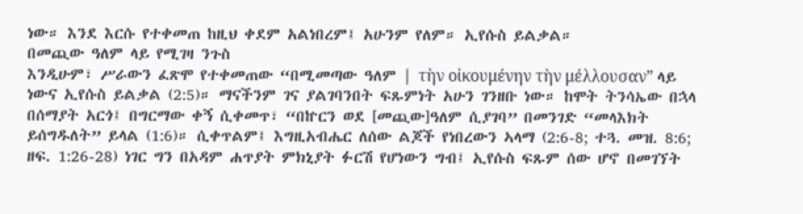ነው። እንደ እርሱ የተቀመጠ ከዚህ ቀደም አልነበረም፤ አሁንም የለም። ኢየሱስ ይልቃል።
በመጪው ዓለም ላይ የሚገዛ ንጉስ
እንዲሁም፣ ሥራውን ፈጽሞ የተቀመጠው “በሚመጣው ዓለም | τὴν οἰκουμένην τὴν μέλλουσαν” ላይ ነውና ኢየሱስ ይልቃል (2:5)። ማናችንም ገና ያልገባንበት ፍጹምነት አሁን ገንዘቡ ነው። ከሞት ትንሳኤው በኋላ በሰማያት አርጎ፤ በግርማው ቀኝ ሲቀመጥ፣ “በኵርን ወደ [መጪው]ዓለም ሲያገባ” በመንገድ “መላእክት ይሰግዱለት” ይላል (1:6)። ሲቀጥልም፤ እግዚአብሔር ለሰው ልጆች የነበረውን ኣላማ (2:6-8; ተጓ. መዝ. 8:6; ዘፍ. 1:26-28) ነገር ግን በአዳም ሐጥያት ምክኒያት ፉርሽ የሆነውን ግብ፤ ኢየሱስ ፍጹም ሰው ሆኖ በመገኘት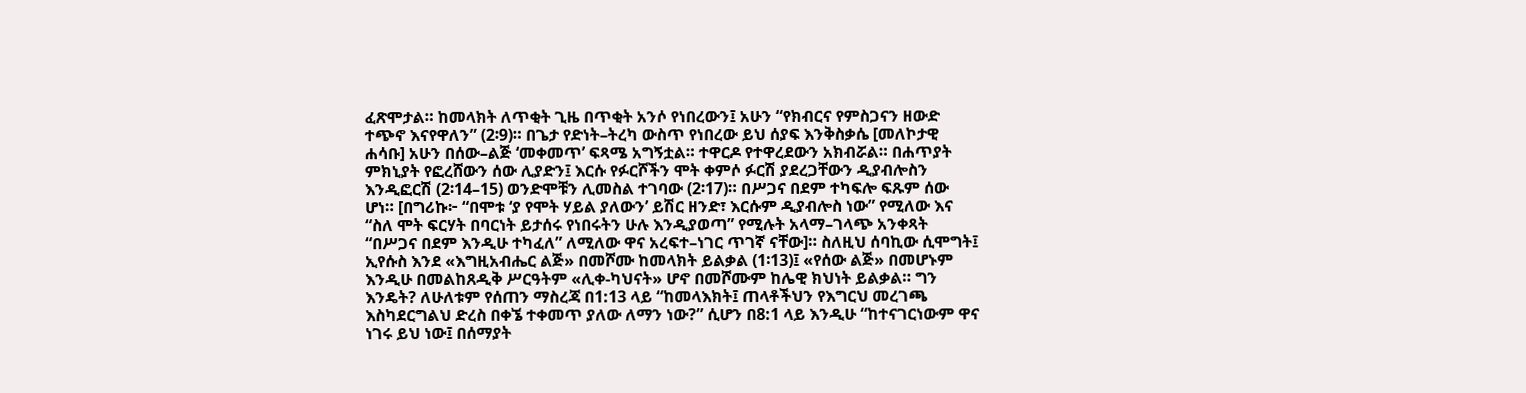ፈጽሞታል። ከመላክት ለጥቂት ጊዜ በጥቂት አንሶ የነበረውን፤ አሁን “የክብርና የምስጋናን ዘውድ ተጭኖ እናየዋለን” (2፡9)። በጌታ የድነት–ትረካ ውስጥ የነበረው ይህ ሰያፍ እንቅስቃሴ [መለኮታዊ ሐሳቡ] አሁን በሰው–ልጅ ‘መቀመጥ’ ፍጻሜ አግኝቷል። ተዋርዶ የተዋረደውን አክብሯል። በሐጥያት ምክኒያት የፎረሸውን ሰው ሊያድን፤ እርሱ የፉርሾችን ሞት ቀምሶ ፉርሽ ያደረጋቸውን ዲያብሎስን እንዲፎርሽ (2፡14–15) ወንድሞቹን ሊመስል ተገባው (2፡17)። በሥጋና በደም ተካፍሎ ፍጹም ሰው ሆነ። [በግሪኩ፦ “በሞቱ ‘ያ የሞት ሃይል ያለውን’ ይሽር ዘንድ፣ እርሱም ዲያብሎስ ነው” የሚለው እና “ስለ ሞት ፍርሃት በባርነት ይታሰሩ የነበሩትን ሁሉ እንዲያወጣ” የሚሉት አላማ–ገላጭ አንቀጻት “በሥጋና በደም እንዲሁ ተካፈለ” ለሚለው ዋና አረፍተ–ነገር ጥገኛ ናቸው]። ስለዚህ ሰባኪው ሲሞግት፤ ኢየሱስ እንደ «እግዚአብሔር ልጅ» በመሾሙ ከመላክት ይልቃል (1፡13)፤ «የሰው ልጅ» በመሆኑም እንዲሁ በመልከጸዲቅ ሥርዓትም «ሊቀ-ካህናት» ሆኖ በመሾሙም ከሌዊ ክህነት ይልቃል። ግን እንዴት? ለሁለቱም የሰጠን ማስረጃ በ1:13 ላይ “ከመላእክት፤ ጠላቶችህን የእግርህ መረገጫ እስካደርግልህ ድረስ በቀኜ ተቀመጥ ያለው ለማን ነው?” ሲሆን በ8:1 ላይ እንዲሁ “ከተናገርነውም ዋና ነገሩ ይህ ነው፤ በሰማያት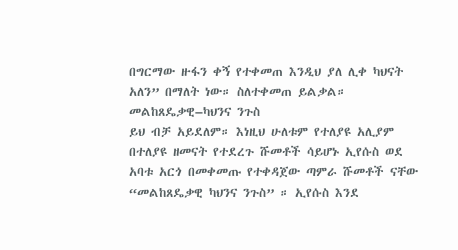በግርማው ዙፋን ቀኝ የተቀመጠ እንዲህ ያለ ሊቀ ካህናት አለን” በማለት ነው። ስለተቀመጠ ይልቃል።
መልከጸዴቃዊ–ካህንና ንጉስ
ይህ ብቻ አይደለም። እነዚህ ሁለቱም የተለያዩ አሊያም በተለያዩ ዘመናት የተደረጉ ሹመቶች ሳይሆኑ ኢየሱስ ወደ አባቱ አርጎ በመቀመጡ የተቀዳጀው ጣምራ ሹመቶች ናቸው “መልከጸዴቃዊ ካህንና ንጉስ” ። ኢየሱስ እንደ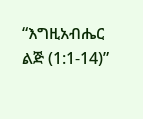“እግዚአብሔር ልጅ (1:1-14)”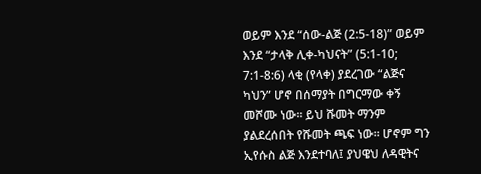ወይም እንደ “ሰው-ልጅ (2:5-18)” ወይም እንደ “ታላቅ ሊቀ-ካህናት” (5:1-10; 7:1-8:6) ላቂ (የላቀ) ያደረገው “ልጅና ካህን” ሆኖ በሰማያት በግርማው ቀኝ መሾሙ ነው። ይህ ሹመት ማንም ያልደረሰበት የሹመት ጫፍ ነው። ሆኖም ግን ኢየሱስ ልጅ እንደተባለ፤ ያህዌህ ለዳዊትና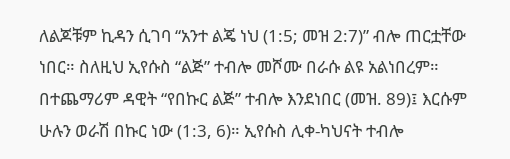ለልጆቹም ኪዳን ሲገባ “አንተ ልጄ ነህ (1:5; መዝ 2:7)” ብሎ ጠርቷቸው ነበር። ስለዚህ ኢየሱስ “ልጅ” ተብሎ መሾሙ በራሱ ልዩ አልነበረም። በተጨማሪም ዳዊት “የበኩር ልጅ” ተብሎ እንደነበር (መዝ. 89)፤ እርሱም ሁሉን ወራሽ በኩር ነው (1:3, 6)። ኢየሱስ ሊቀ-ካህናት ተብሎ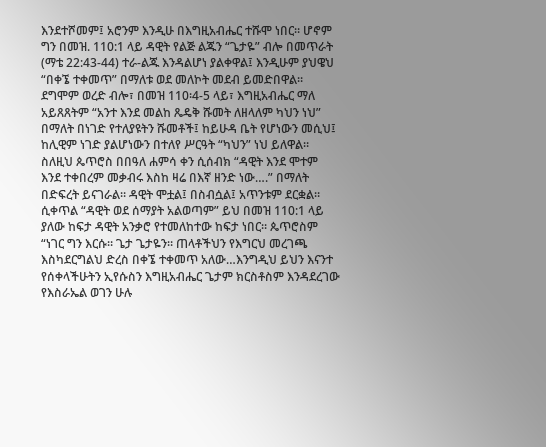እንደተሾመም፤ አሮንም እንዲሁ በእግዚአብሔር ተሹሞ ነበር። ሆኖም ግን በመዝ. 110:1 ላይ ዳዊት የልጅ ልጁን “ጌታዬ” ብሎ በመጥራት (ማቴ 22:43-44) ተራ-ልጁ እንዳልሆነ ያልቀዋል፤ እንዲሁም ያህዌህ “በቀኜ ተቀመጥ” በማለቱ ወደ መለኮት መደብ ይመድበዋል። ደግሞም ወረድ ብሎ፣ በመዝ 110፡4-5 ላይ፣ እግዚአብሔር ማለ አይጸጸትም “አንተ እንደ መልከ ጼዴቅ ሹመት ለዘላለም ካህን ነህ” በማለት በነገድ የተለያዩትን ሹመቶች፤ ከይሁዳ ቤት የሆነውን መሲህ፤ ከሊዊም ነገድ ያልሆነውን በተለየ ሥርዓት “ካህን” ነህ ይለዋል። ስለዚህ ጴጥሮስ በበዓለ ሐምሳ ቀን ሲሰብክ “ዳዊት እንደ ሞተም እንደ ተቀበረም መቃብሩ እስከ ዛሬ በእኛ ዘንድ ነው….” በማለት በድፍረት ይናገራል። ዳዊት ሞቷል፤ በስብሷል፤ አጥንቱም ደርቋል። ሲቀጥል “ዳዊት ወደ ሰማያት አልወጣም” ይህ በመዝ 110:1 ላይ ያለው ከፍታ ዳዊት አንቃሮ የተመለከተው ከፍታ ነበር። ጴጥሮስም “ነገር ግን እርሱ። ጌታ ጌታዬን። ጠላቶችህን የእግርህ መረገጫ እስካደርግልህ ድረስ በቀኜ ተቀመጥ አለው…እንግዲህ ይህን እናንተ የሰቀላችሁትን ኢየሱስን እግዚአብሔር ጌታም ክርስቶስም እንዳደረገው የእስራኤል ወገን ሁሉ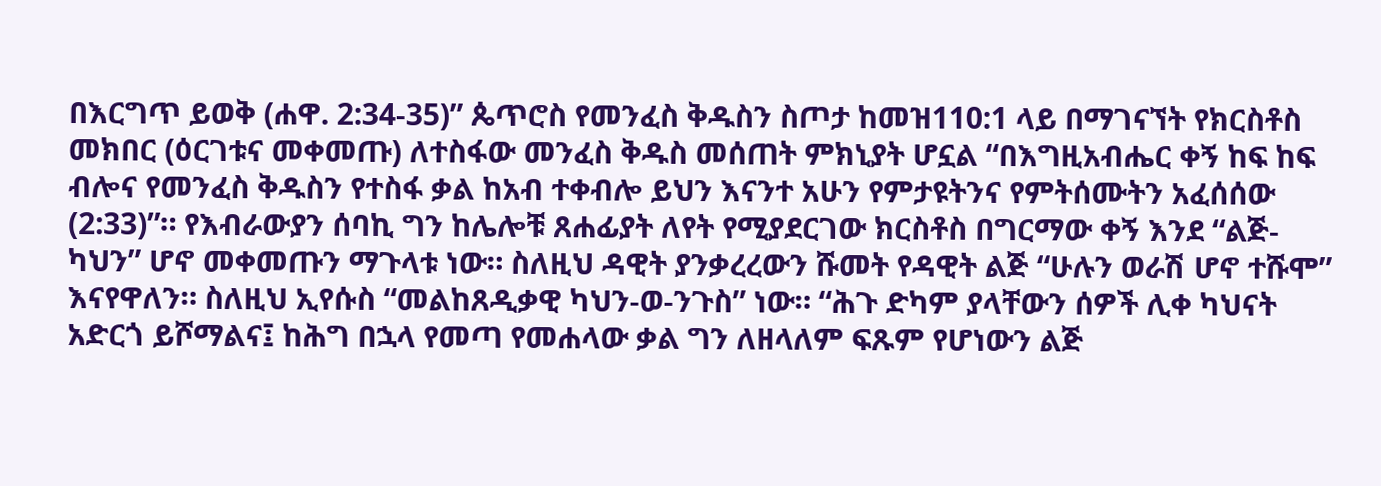በእርግጥ ይወቅ (ሐዋ. 2:34-35)” ጴጥሮስ የመንፈስ ቅዱስን ስጦታ ከመዝ110:1 ላይ በማገናኘት የክርስቶስ መክበር (ዕርገቱና መቀመጡ) ለተስፋው መንፈስ ቅዱስ መሰጠት ምክኒያት ሆኗል “በእግዚአብሔር ቀኝ ከፍ ከፍ ብሎና የመንፈስ ቅዱስን የተስፋ ቃል ከአብ ተቀብሎ ይህን እናንተ አሁን የምታዩትንና የምትሰሙትን አፈሰሰው (2:33)”። የእብራውያን ሰባኪ ግን ከሌሎቹ ጸሐፊያት ለየት የሚያደርገው ክርስቶስ በግርማው ቀኝ እንደ “ልጅ-ካህን” ሆኖ መቀመጡን ማጉላቱ ነው። ስለዚህ ዳዊት ያንቃረረውን ሹመት የዳዊት ልጅ “ሁሉን ወራሽ ሆኖ ተሹሞ” እናየዋለን። ስለዚህ ኢየሱስ “መልከጸዲቃዊ ካህን-ወ-ንጉስ” ነው። “ሕጉ ድካም ያላቸውን ሰዎች ሊቀ ካህናት አድርጎ ይሾማልና፤ ከሕግ በኋላ የመጣ የመሐላው ቃል ግን ለዘላለም ፍጹም የሆነውን ልጅ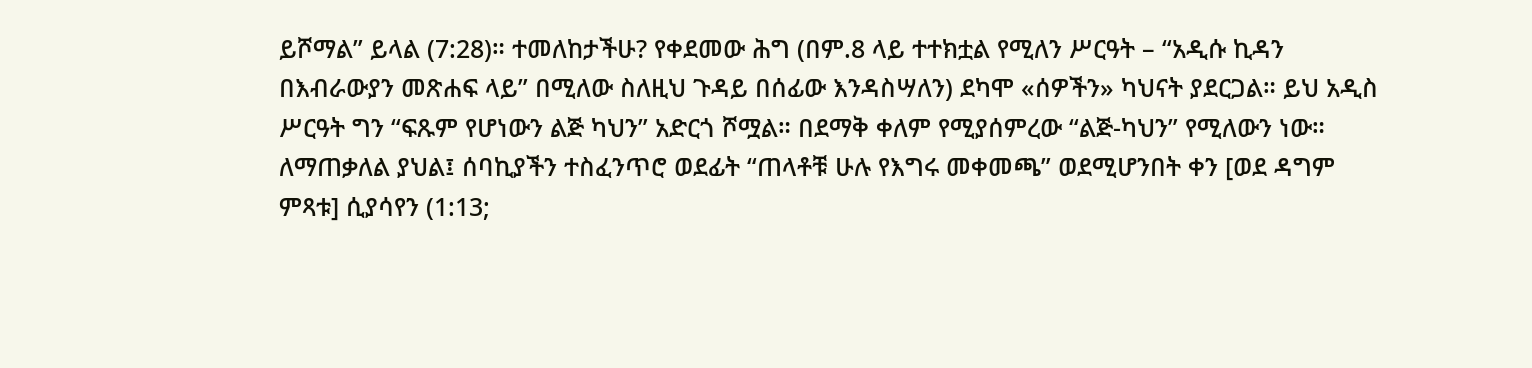ይሾማል” ይላል (7:28)። ተመለከታችሁ? የቀደመው ሕግ (በም.8 ላይ ተተክቷል የሚለን ሥርዓት – “አዲሱ ኪዳን በእብራውያን መጽሐፍ ላይ” በሚለው ስለዚህ ጉዳይ በሰፊው እንዳስሣለን) ደካሞ «ሰዎችን» ካህናት ያደርጋል። ይህ አዲስ ሥርዓት ግን “ፍጹም የሆነውን ልጅ ካህን” አድርጎ ሾሟል። በደማቅ ቀለም የሚያሰምረው “ልጅ-ካህን” የሚለውን ነው።
ለማጠቃለል ያህል፤ ሰባኪያችን ተስፈንጥሮ ወደፊት “ጠላቶቹ ሁሉ የእግሩ መቀመጫ” ወደሚሆንበት ቀን [ወደ ዳግም ምጻቱ] ሲያሳየን (1:13;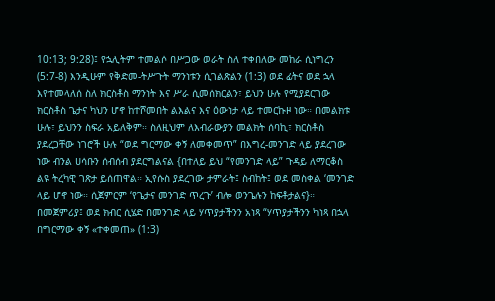10:13; 9:28)፤ የኋሊትም ተመልሶ በሥጋው ወራት ስለ ተቀበለው መከራ ሲነግረን (5:7-8) እንዲሁም የቅድመ-ትሥጉት ማንነቱን ሲገልጽልን (1:3) ወደ ፊትና ወደ ኋላ እየተመላለሰ ስለ ክርስቶስ ማንነት እና ሥራ ሲመሰክርልን፣ ይህን ሁሉ የሚያደርገው ክርስቶስ ጌታና ካህን ሆኖ ከተሾመበት ልእልና እና ዕውነታ ላይ ተመርኩዞ ነው። በመልክቱ ሁሉ፣ ይህንን ስፍራ አይለቅም። ስለዚህም ለእብራውያን መልክት ሰባኪ፣ ክርስቶስ ያደረጋቸው ነገሮች ሁሉ “ወደ ግርማው ቀኝ ለመቀመጥ” በእግረ-መንገድ ላይ ያደረገው ነው ብንል ሀሳቡን ሰብሰብ ያደርግልናል {በተለይ ይህ “የመንገድ ላይ” ጉዳይ ለማርቆስ ልዩ ትረካዊ ገጽታ ይሰጠዋል። ኢየሱስ ያደረገው ታምራት፤ ስብከት፤ ወደ መስቀል ‘መንገድ ላይ ሆኖ ነው። ሲጀምርም ‘የጌታና መንገድ ጥረጉ’ ብሎ ወንጌሉን ከፍቶታልና}። በመጀምሪያ፤ ወደ ክብር ሲሄድ በመንገድ ላይ ሃጥያታችንን አነጻ “ሃጥያታችንን ካነጻ በኋላ በግርማው ቀኝ «ተቀመጠ» (1:3)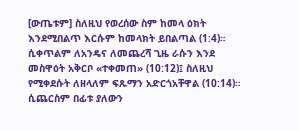[ውጤቱም] ስለዚህ የወረሰው ስም ከመላ ዕክት እንደሚበልጥ እርሱም ከመላክት ይበልጣል (1:4)። ሲቀጥልም ለአንዴና ለመጨረሻ ጊዜ ራሱን እንደ መስዋዕት አቅርቦ «ተቀመጠ» (10:12)፤ ስለዚህ የሚቀደሱት ለዘላለም ፍጹማን አድርጎአቸዋል (10:14)። ሲጨርስም በፊቱ ያለውን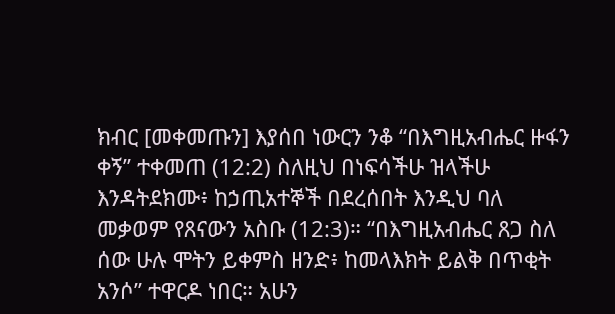ክብር [መቀመጡን] እያሰበ ነውርን ንቆ “በእግዚአብሔር ዙፋን ቀኝ” ተቀመጠ (12:2) ስለዚህ በነፍሳችሁ ዝላችሁ እንዳትደክሙ፥ ከኃጢአተኞች በደረሰበት እንዲህ ባለ መቃወም የጸናውን አስቡ (12:3)። “በእግዚአብሔር ጸጋ ስለ ሰው ሁሉ ሞትን ይቀምስ ዘንድ፥ ከመላእክት ይልቅ በጥቂት አንሶ” ተዋርዶ ነበር። አሁን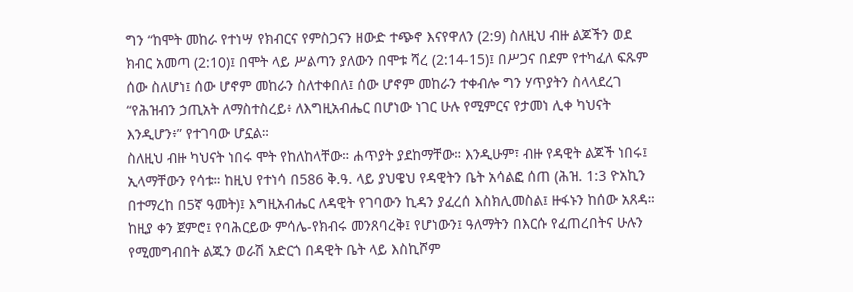ግን “ከሞት መከራ የተነሣ የክብርና የምስጋናን ዘውድ ተጭኖ እናየዋለን (2:9) ስለዚህ ብዙ ልጆችን ወደ ክብር አመጣ (2:10)፤ በሞት ላይ ሥልጣን ያለውን በሞቱ ሻረ (2:14-15)፤ በሥጋና በደም የተካፈለ ፍጹም ሰው ስለሆነ፤ ሰው ሆኖም መከራን ስለተቀበለ፤ ሰው ሆኖም መከራን ተቀብሎ ግን ሃጥያትን ስላላደረገ “የሕዝብን ኃጢአት ለማስተስረይ፥ ለእግዚአብሔር በሆነው ነገር ሁሉ የሚምርና የታመነ ሊቀ ካህናት እንዲሆን፥” የተገባው ሆኗል።
ስለዚህ ብዙ ካህናት ነበሩ ሞት የከለከላቸው። ሐጥያት ያደከማቸው። እንዲሁም፣ ብዙ የዳዊት ልጆች ነበሩ፤ ኢላማቸውን የሳቱ። ከዚህ የተነሳ በ586 ቅ.ዓ. ላይ ያህዌህ የዳዊትን ቤት አሳልፎ ሰጠ (ሕዝ. 1:3 ዮአኪን በተማረከ በ5ኛ ዓመት)፤ እግዚአብሔር ለዳዊት የገባውን ኪዳን ያፈረሰ እስክሊመስል፤ ዙፋኑን ከሰው አጸዳ። ከዚያ ቀን ጀምሮ፤ የባሕርይው ምሳሌ-የክብሩ መንጸባረቅ፤ የሆነውን፤ ዓለማትን በእርሱ የፈጠረበትና ሁሉን የሚመግብበት ልጁን ወራሽ አድርጎ በዳዊት ቤት ላይ እስኪሾም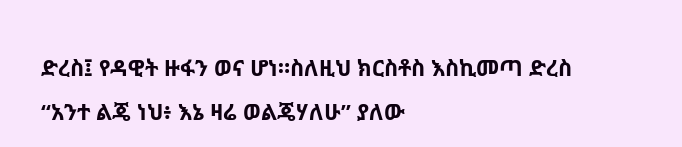ድረስ፤ የዳዊት ዙፋን ወና ሆነ።ስለዚህ ክርስቶስ እስኪመጣ ድረስ “አንተ ልጄ ነህ፥ እኔ ዛሬ ወልጄሃለሁ” ያለው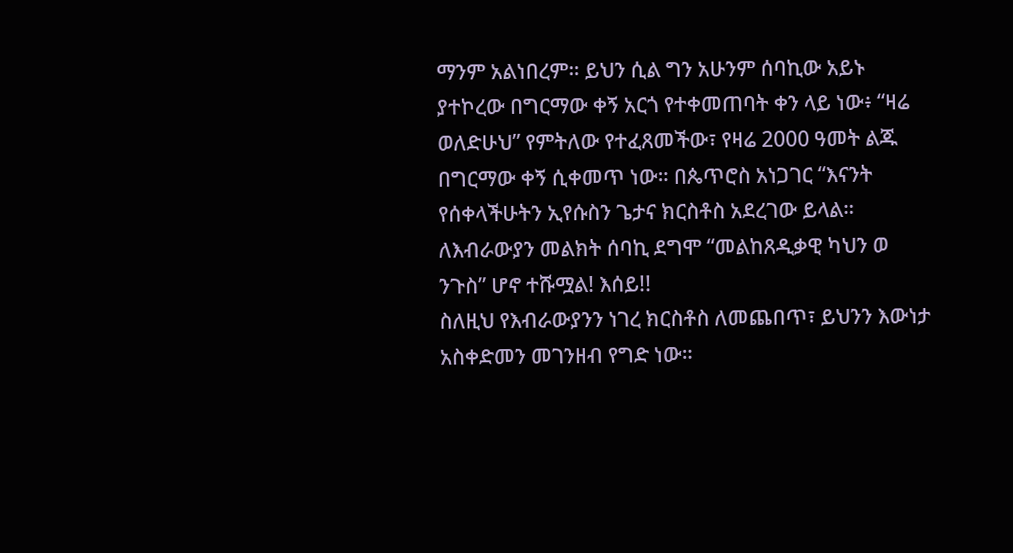ማንም አልነበረም። ይህን ሲል ግን አሁንም ሰባኪው አይኑ ያተኮረው በግርማው ቀኝ አርጎ የተቀመጠባት ቀን ላይ ነው፥ “ዛሬ ወለድሁህ” የምትለው የተፈጸመችው፣ የዛሬ 2000 ዓመት ልጁ በግርማው ቀኝ ሲቀመጥ ነው። በጴጥሮስ አነጋገር “እናንት የሰቀላችሁትን ኢየሱስን ጌታና ክርስቶስ አደረገው ይላል። ለእብራውያን መልክት ሰባኪ ደግሞ “መልከጸዲቃዊ ካህን ወ ንጉስ” ሆኖ ተሹሟል! እሰይ!!
ስለዚህ የእብራውያንን ነገረ ክርስቶስ ለመጨበጥ፣ ይህንን እውነታ አስቀድመን መገንዘብ የግድ ነው።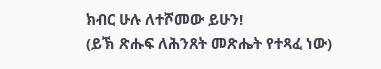ክብር ሁሉ ለተሾመው ይሁን!
(ይኽ ጽሑፍ ለሕንጸት መጽሔት የተጻፈ ነው)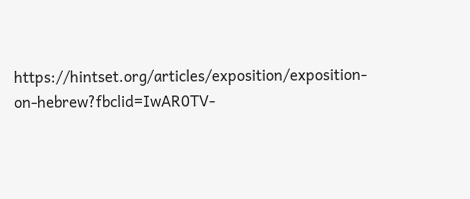https://hintset.org/articles/exposition/exposition-on-hebrew?fbclid=IwAR0TV-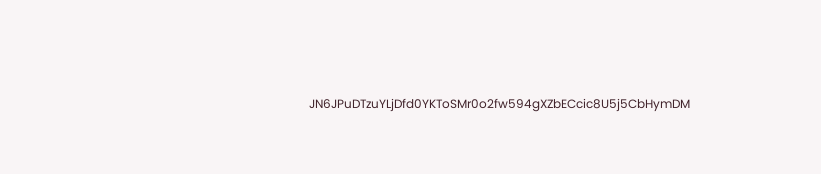JN6JPuDTzuYLjDfd0YKToSMr0o2fw594gXZbECcic8U5j5CbHymDM